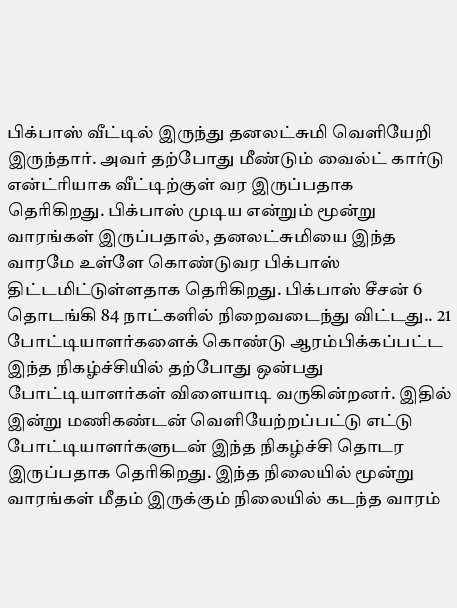பிக்பாஸ் வீட்டில் இருந்து தனலட்சுமி வெளியேறி இருந்தார். அவர் தற்போது மீண்டும் வைல்ட் கார்டு என்ட்ரியாக வீட்டிற்குள் வர இருப்பதாக தெரிகிறது. பிக்பாஸ் முடிய என்றும் மூன்று வாரங்கள் இருப்பதால், தனலட்சுமியை இந்த வாரமே உள்ளே கொண்டுவர பிக்பாஸ் திட்டமிட்டுள்ளதாக தெரிகிறது. பிக்பாஸ் சீசன் 6 தொடங்கி 84 நாட்களில் நிறைவடைந்து விட்டது.. 21 போட்டியாளர்களைக் கொண்டு ஆரம்பிக்கப்பட்ட இந்த நிகழ்ச்சியில் தற்போது ஒன்பது போட்டியாளர்கள் விளையாடி வருகின்றனர். இதில் இன்று மணிகண்டன் வெளியேற்றப்பட்டு எட்டு போட்டியாளர்களுடன் இந்த நிகழ்ச்சி தொடர இருப்பதாக தெரிகிறது. இந்த நிலையில் மூன்று வாரங்கள் மீதம் இருக்கும் நிலையில் கடந்த வாரம்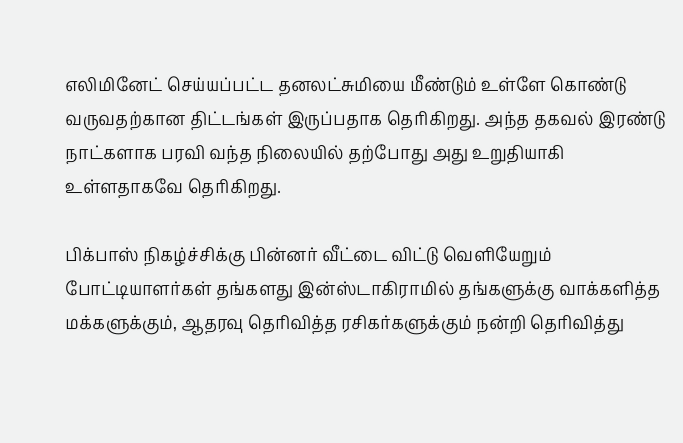எலிமினேட் செய்யப்பட்ட தனலட்சுமியை மீண்டும் உள்ளே கொண்டு வருவதற்கான திட்டங்கள் இருப்பதாக தெரிகிறது. அந்த தகவல் இரண்டு நாட்களாக பரவி வந்த நிலையில் தற்போது அது உறுதியாகி உள்ளதாகவே தெரிகிறது.

பிக்பாஸ் நிகழ்ச்சிக்கு பின்னர் வீட்டை விட்டு வெளியேறும் போட்டியாளர்கள் தங்களது இன்ஸ்டாகிராமில் தங்களுக்கு வாக்களித்த மக்களுக்கும், ஆதரவு தெரிவித்த ரசிகர்களுக்கும் நன்றி தெரிவித்து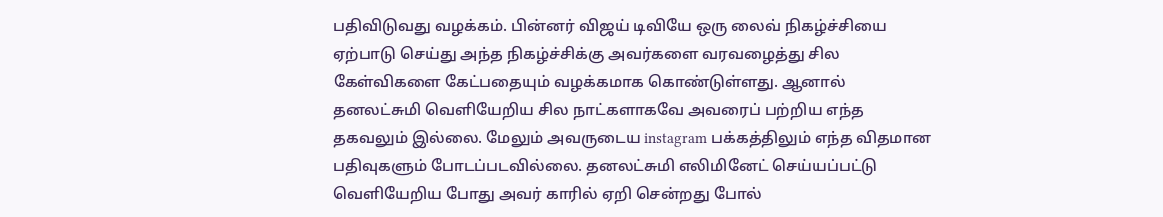பதிவிடுவது வழக்கம். பின்னர் விஜய் டிவியே ஒரு லைவ் நிகழ்ச்சியை ஏற்பாடு செய்து அந்த நிகழ்ச்சிக்கு அவர்களை வரவழைத்து சில கேள்விகளை கேட்பதையும் வழக்கமாக கொண்டுள்ளது. ஆனால் தனலட்சுமி வெளியேறிய சில நாட்களாகவே அவரைப் பற்றிய எந்த தகவலும் இல்லை. மேலும் அவருடைய instagram பக்கத்திலும் எந்த விதமான பதிவுகளும் போடப்படவில்லை. தனலட்சுமி எலிமினேட் செய்யப்பட்டு வெளியேறிய போது அவர் காரில் ஏறி சென்றது போல்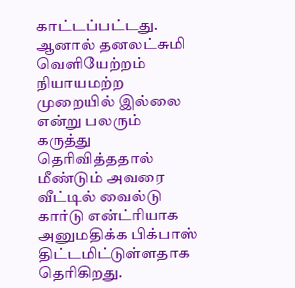காட்டப்பட்டது. ஆனால் தனலட்சுமி வெளியேற்றம் நியாயமற்ற முறையில் இல்லை என்று பலரும் கருத்து தெரிவித்ததால் மீண்டும் அவரை வீட்டில் வைல்டு கார்டு என்ட்ரியாக அனுமதிக்க பிக்பாஸ் திட்டமிட்டுள்ளதாக தெரிகிறது.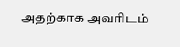அதற்காக அவரிடம்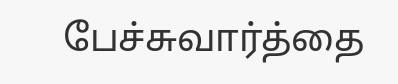பேச்சுவார்த்தை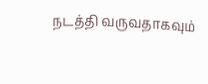நடத்தி வருவதாகவும்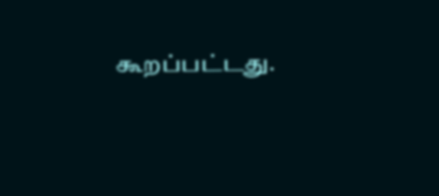கூறப்பட்டது.